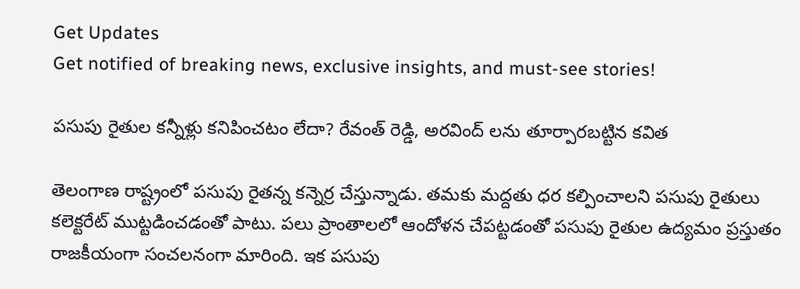Get Updates
Get notified of breaking news, exclusive insights, and must-see stories!

పసుపు రైతుల కన్నీళ్లు కనిపించటం లేదా? రేవంత్ రెడ్డి, అరవింద్ లను తూర్పారబట్టిన కవిత

తెలంగాణ రాష్ట్రంలో పసుపు రైతన్న కన్నెర్ర చేస్తున్నాడు. తమకు మద్దతు ధర కల్పించాలని పసుపు రైతులు కలెక్టరేట్ ముట్టడించడంతో పాటు. పలు ప్రాంతాలలో ఆందోళన చేపట్టడంతో పసుపు రైతుల ఉద్యమం ప్రస్తుతం రాజకీయంగా సంచలనంగా మారింది. ఇక పసుపు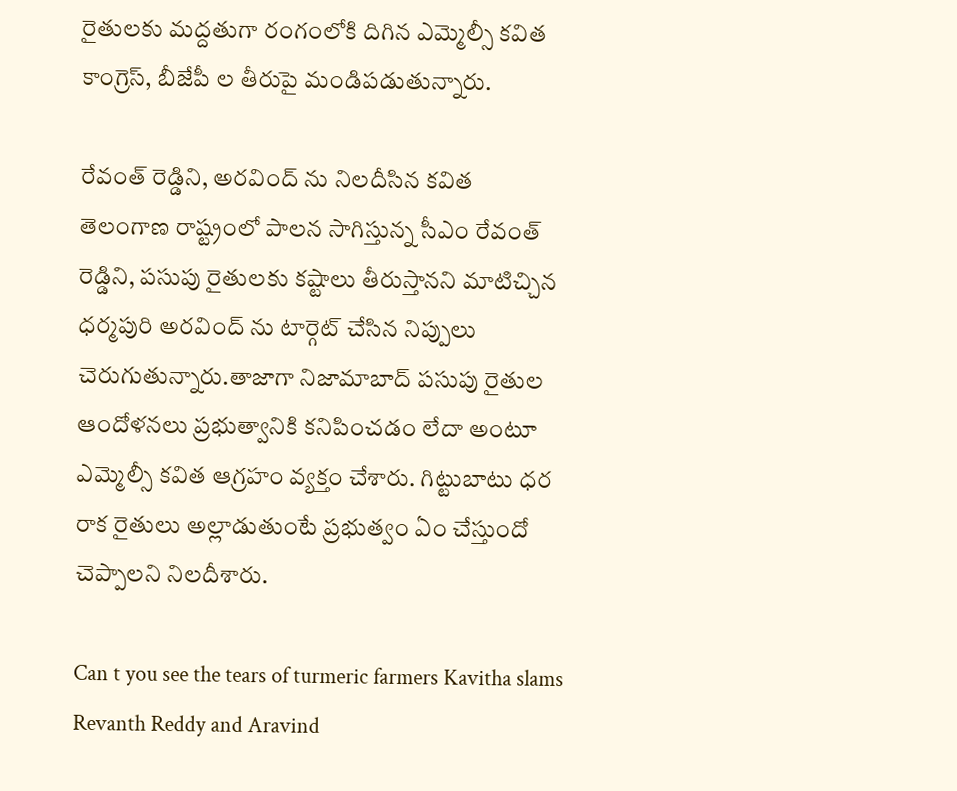రైతులకు మద్దతుగా రంగంలోకి దిగిన ఎమ్మెల్సీ కవిత కాంగ్రెస్, బీజేపీ ల తీరుపై మండిపడుతున్నారు.

రేవంత్ రెడ్డిని, అరవింద్ ను నిలదీసిన కవిత
తెలంగాణ రాష్ట్రంలో పాలన సాగిస్తున్న సీఎం రేవంత్ రెడ్డిని, పసుపు రైతులకు కష్టాలు తీరుస్తానని మాటిచ్చిన ధర్మపురి అరవింద్ ను టార్గెట్ చేసిన నిప్పులు చెరుగుతున్నారు.తాజాగా నిజామాబాద్ పసుపు రైతుల ఆందోళనలు ప్రభుత్వానికి కనిపించడం లేదా అంటూ ఎమ్మెల్సీ కవిత ఆగ్రహం వ్యక్తం చేశారు. గిట్టుబాటు ధర రాక రైతులు అల్లాడుతుంటే ప్రభుత్వం ఏం చేస్తుందో చెప్పాలని నిలదీశారు.

Can t you see the tears of turmeric farmers Kavitha slams Revanth Reddy and Aravind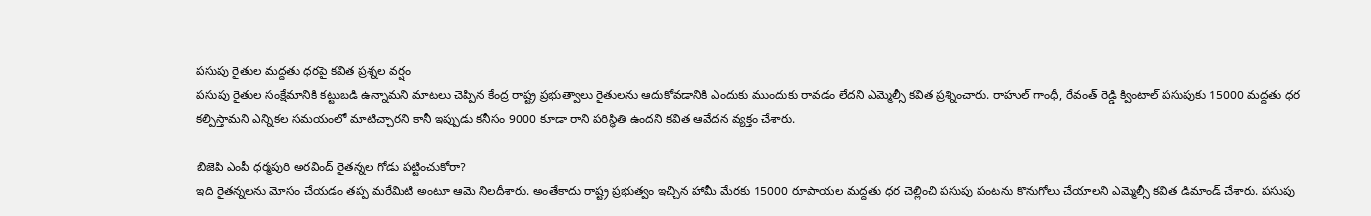పసుపు రైతుల మద్దతు ధరపై కవిత ప్రశ్నల వర్షం
పసుపు రైతుల సంక్షేమానికి కట్టుబడి ఉన్నామని మాటలు చెప్పిన కేంద్ర రాష్ట్ర ప్రభుత్వాలు రైతులను ఆదుకోవడానికి ఎందుకు ముందుకు రావడం లేదని ఎమ్మెల్సీ కవిత ప్రశ్నించారు. రాహుల్ గాంధీ, రేవంత్ రెడ్డి క్వింటాల్ పసుపుకు 15000 మద్దతు ధర కల్పిస్తామని ఎన్నికల సమయంలో మాటిచ్చారని కానీ ఇప్పుడు కనీసం 9000 కూడా రాని పరిస్థితి ఉందని కవిత ఆవేదన వ్యక్తం చేశారు.

బిజెపి ఎంపీ ధర్మపురి అరవింద్ రైతన్నల గోడు పట్టించుకోరా?
ఇది రైతన్నలను మోసం చేయడం తప్ప మరేమిటి అంటూ ఆమె నిలదీశారు. అంతేకాదు రాష్ట్ర ప్రభుత్వం ఇచ్చిన హామీ మేరకు 15000 రూపాయల మద్దతు ధర చెల్లించి పసుపు పంటను కొనుగోలు చేయాలని ఎమ్మెల్సీ కవిత డిమాండ్ చేశారు. పసుపు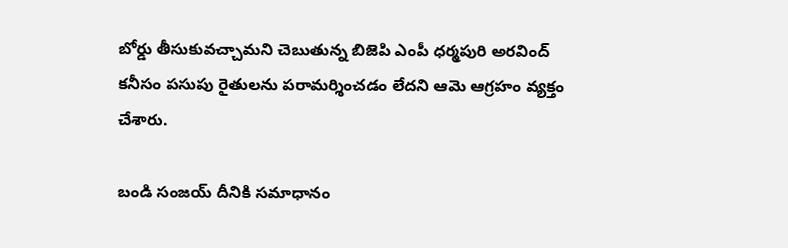బోర్డు తీసుకువచ్చామని చెబుతున్న బిజెపి ఎంపీ ధర్మపురి అరవింద్ కనీసం పసుపు రైతులను పరామర్శించడం లేదని ఆమె ఆగ్రహం వ్యక్తం చేశారు.

బండి సంజయ్ దీనికి సమాధానం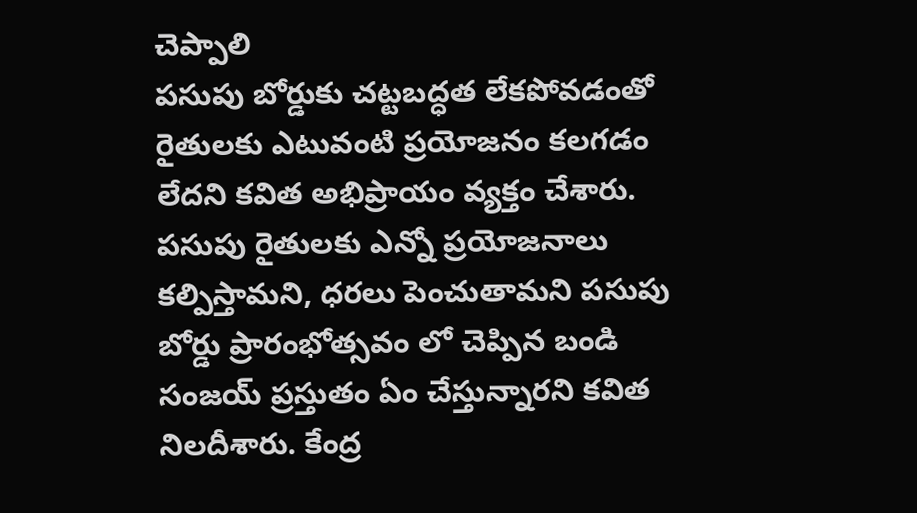చెప్పాలి
పసుపు బోర్డుకు చట్టబద్ధత లేకపోవడంతో రైతులకు ఎటువంటి ప్రయోజనం కలగడం లేదని కవిత అభిప్రాయం వ్యక్తం చేశారు. పసుపు రైతులకు ఎన్నో ప్రయోజనాలు కల్పిస్తామని, ధరలు పెంచుతామని పసుపు బోర్డు ప్రారంభోత్సవం లో చెప్పిన బండి సంజయ్ ప్రస్తుతం ఏం చేస్తున్నారని కవిత నిలదీశారు. కేంద్ర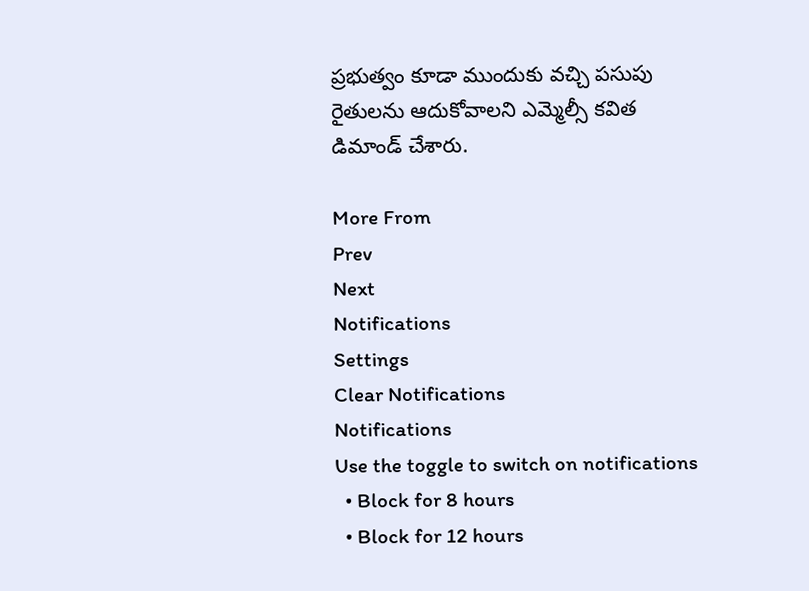ప్రభుత్వం కూడా ముందుకు వచ్చి పసుపు రైతులను ఆదుకోవాలని ఎమ్మెల్సీ కవిత డిమాండ్ చేశారు.

More From
Prev
Next
Notifications
Settings
Clear Notifications
Notifications
Use the toggle to switch on notifications
  • Block for 8 hours
  • Block for 12 hours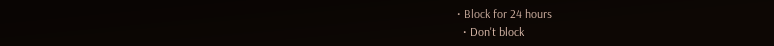• Block for 24 hours
  • Don't block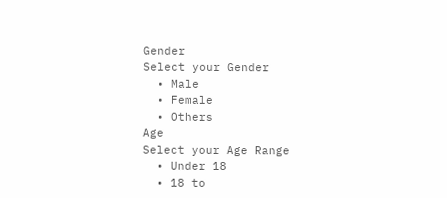Gender
Select your Gender
  • Male
  • Female
  • Others
Age
Select your Age Range
  • Under 18
  • 18 to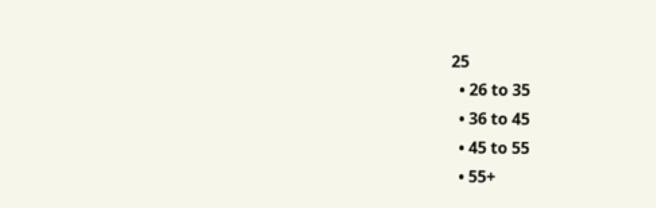25
  • 26 to 35
  • 36 to 45
  • 45 to 55
  • 55+